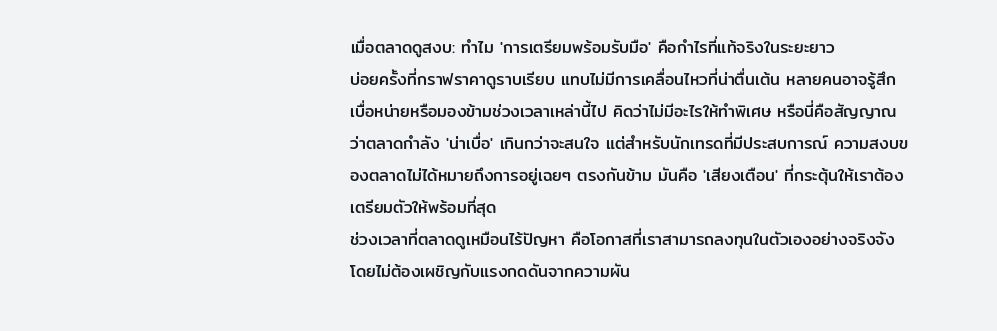เมื่อตลาดดูสงบ: ทำไม 'การเตรียมพร้อมรับมือ' คือกำไรที่แท้จริงในระยะยาว
บ่อยครั้งที่กราฟราคาดูราบเรียบ แทบไม่มีการเคลื่อนไหวที่น่าตื่นเต้น หลายคนอาจรู้สึกเบื่อหน่ายหรือมองข้ามช่วงเวลาเหล่านี้ไป คิดว่าไม่มีอะไรให้ทำพิเศษ หรือนี่คือสัญญาณว่าตลาดกำลัง 'น่าเบื่อ' เกินกว่าจะสนใจ แต่สำหรับนักเทรดที่มีประสบการณ์ ความสงบของตลาดไม่ได้หมายถึงการอยู่เฉยๆ ตรงกันข้าม มันคือ 'เสียงเตือน' ที่กระตุ้นให้เราต้องเตรียมตัวให้พร้อมที่สุด
ช่วงเวลาที่ตลาดดูเหมือนไร้ปัญหา คือโอกาสที่เราสามารถลงทุนในตัวเองอย่างจริงจัง โดยไม่ต้องเผชิญกับแรงกดดันจากความผัน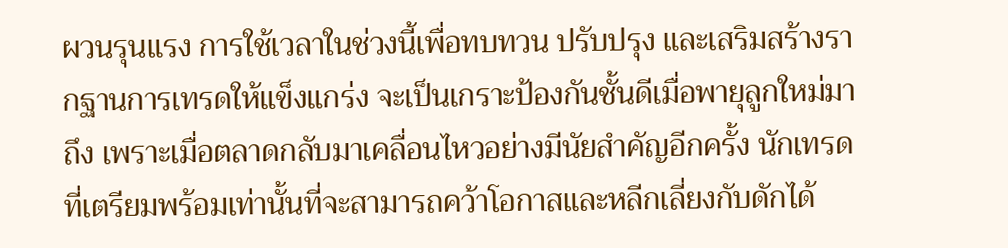ผวนรุนแรง การใช้เวลาในช่วงนี้เพื่อทบทวน ปรับปรุง และเสริมสร้างรากฐานการเทรดให้แข็งแกร่ง จะเป็นเกราะป้องกันชั้นดีเมื่อพายุลูกใหม่มาถึง เพราะเมื่อตลาดกลับมาเคลื่อนไหวอย่างมีนัยสำคัญอีกครั้ง นักเทรดที่เตรียมพร้อมเท่านั้นที่จะสามารถคว้าโอกาสและหลีกเลี่ยงกับดักได้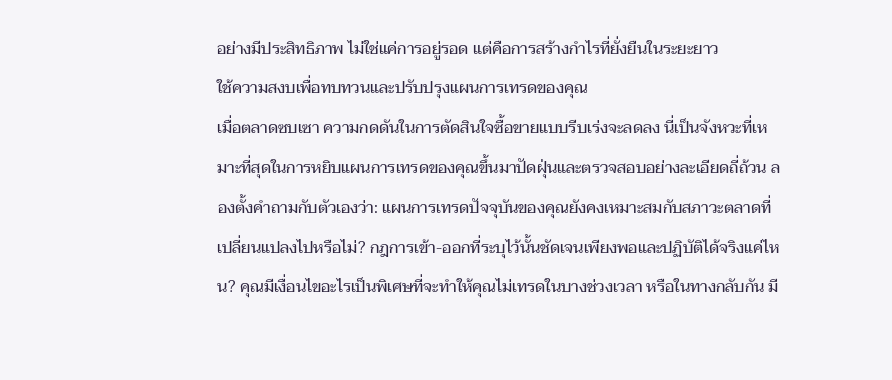อย่างมีประสิทธิภาพ ไม่ใช่แค่การอยู่รอด แต่คือการสร้างกำไรที่ยั่งยืนในระยะยาว
ใช้ความสงบเพื่อทบทวนและปรับปรุงแผนการเทรดของคุณ
เมื่อตลาดซบเซา ความกดดันในการตัดสินใจซื้อขายแบบรีบเร่งจะลดลง นี่เป็นจังหวะที่เหมาะที่สุดในการหยิบแผนการเทรดของคุณขึ้นมาปัดฝุ่นและตรวจสอบอย่างละเอียดถี่ถ้วน ลองตั้งคำถามกับตัวเองว่า: แผนการเทรดปัจจุบันของคุณยังคงเหมาะสมกับสภาวะตลาดที่เปลี่ยนแปลงไปหรือไม่? กฎการเข้า-ออกที่ระบุไว้นั้นชัดเจนเพียงพอและปฏิบัติได้จริงแค่ไหน? คุณมีเงื่อนไขอะไรเป็นพิเศษที่จะทำให้คุณไม่เทรดในบางช่วงเวลา หรือในทางกลับกัน มี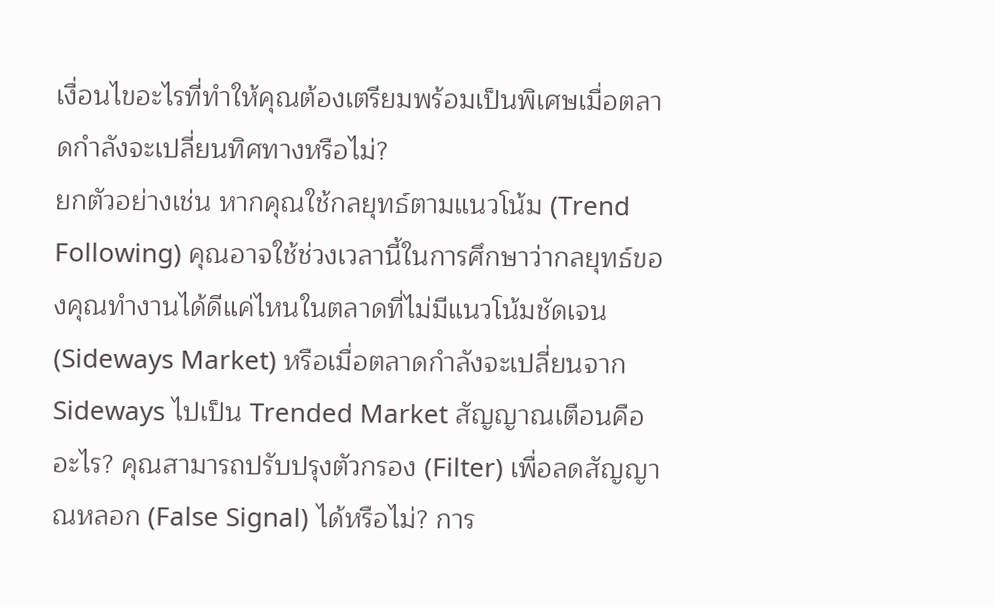เงื่อนไขอะไรที่ทำให้คุณต้องเตรียมพร้อมเป็นพิเศษเมื่อตลาดกำลังจะเปลี่ยนทิศทางหรือไม่?
ยกตัวอย่างเช่น หากคุณใช้กลยุทธ์ตามแนวโน้ม (Trend Following) คุณอาจใช้ช่วงเวลานี้ในการศึกษาว่ากลยุทธ์ของคุณทำงานได้ดีแค่ไหนในตลาดที่ไม่มีแนวโน้มชัดเจน (Sideways Market) หรือเมื่อตลาดกำลังจะเปลี่ยนจาก Sideways ไปเป็น Trended Market สัญญาณเตือนคืออะไร? คุณสามารถปรับปรุงตัวกรอง (Filter) เพื่อลดสัญญาณหลอก (False Signal) ได้หรือไม่? การ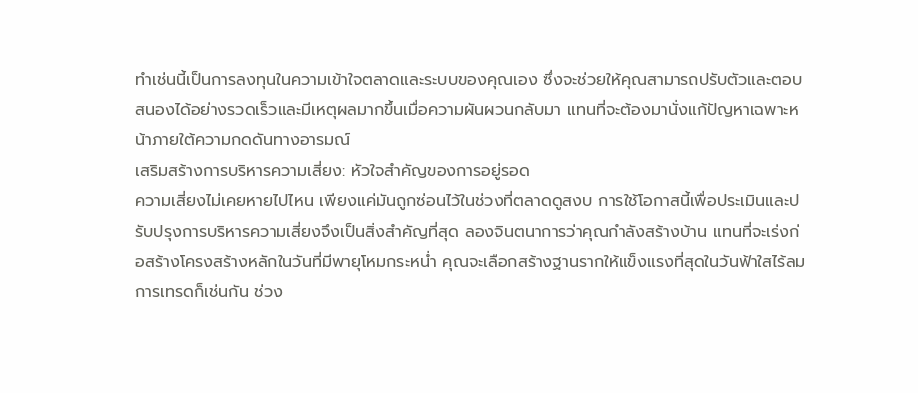ทำเช่นนี้เป็นการลงทุนในความเข้าใจตลาดและระบบของคุณเอง ซึ่งจะช่วยให้คุณสามารถปรับตัวและตอบสนองได้อย่างรวดเร็วและมีเหตุผลมากขึ้นเมื่อความผันผวนกลับมา แทนที่จะต้องมานั่งแก้ปัญหาเฉพาะหน้าภายใต้ความกดดันทางอารมณ์
เสริมสร้างการบริหารความเสี่ยง: หัวใจสำคัญของการอยู่รอด
ความเสี่ยงไม่เคยหายไปไหน เพียงแค่มันถูกซ่อนไว้ในช่วงที่ตลาดดูสงบ การใช้โอกาสนี้เพื่อประเมินและปรับปรุงการบริหารความเสี่ยงจึงเป็นสิ่งสำคัญที่สุด ลองจินตนาการว่าคุณกำลังสร้างบ้าน แทนที่จะเร่งก่อสร้างโครงสร้างหลักในวันที่มีพายุโหมกระหน่ำ คุณจะเลือกสร้างฐานรากให้แข็งแรงที่สุดในวันฟ้าใสไร้ลม การเทรดก็เช่นกัน ช่วง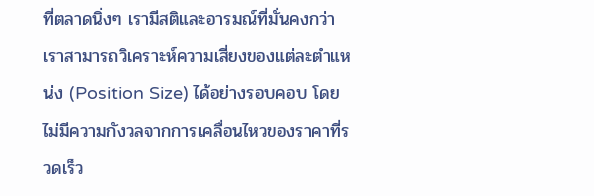ที่ตลาดนิ่งๆ เรามีสติและอารมณ์ที่มั่นคงกว่า เราสามารถวิเคราะห์ความเสี่ยงของแต่ละตำแหน่ง (Position Size) ได้อย่างรอบคอบ โดยไม่มีความกังวลจากการเคลื่อนไหวของราคาที่รวดเร็ว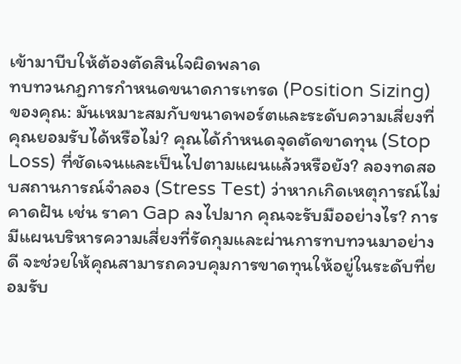เข้ามาบีบให้ต้องตัดสินใจผิดพลาด
ทบทวนกฎการกำหนดขนาดการเทรด (Position Sizing) ของคุณ: มันเหมาะสมกับขนาดพอร์ตและระดับความเสี่ยงที่คุณยอมรับได้หรือไม่? คุณได้กำหนดจุดตัดขาดทุน (Stop Loss) ที่ชัดเจนและเป็นไปตามแผนแล้วหรือยัง? ลองทดสอบสถานการณ์จำลอง (Stress Test) ว่าหากเกิดเหตุการณ์ไม่คาดฝัน เช่น ราคา Gap ลงไปมาก คุณจะรับมืออย่างไร? การมีแผนบริหารความเสี่ยงที่รัดกุมและผ่านการทบทวนมาอย่างดี จะช่วยให้คุณสามารถควบคุมการขาดทุนให้อยู่ในระดับที่ยอมรับ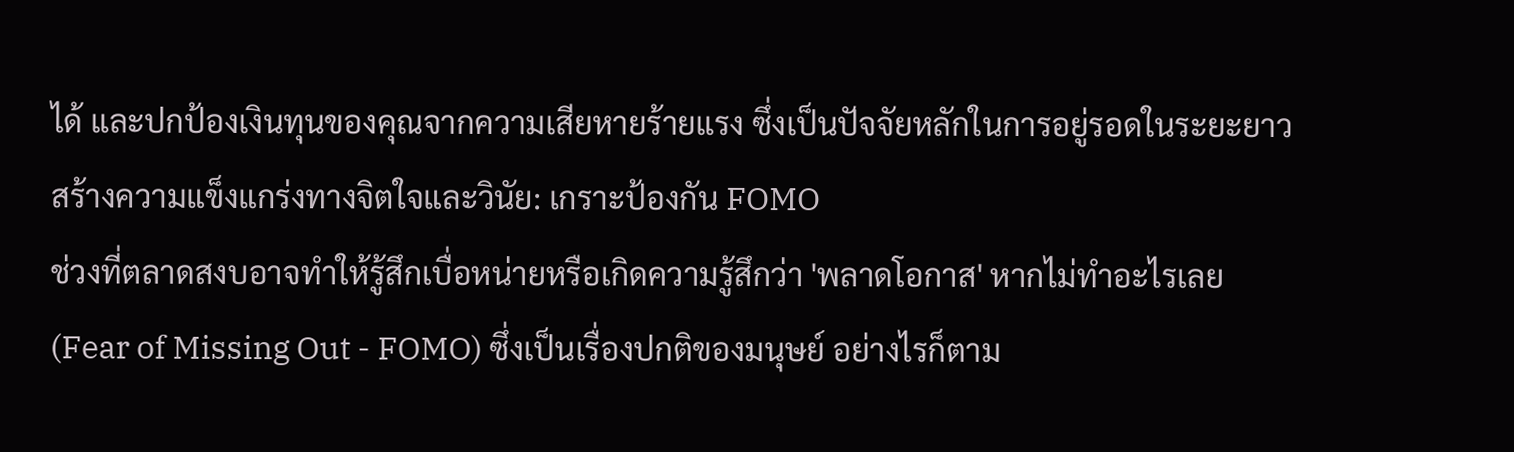ได้ และปกป้องเงินทุนของคุณจากความเสียหายร้ายแรง ซึ่งเป็นปัจจัยหลักในการอยู่รอดในระยะยาว
สร้างความแข็งแกร่งทางจิตใจและวินัย: เกราะป้องกัน FOMO
ช่วงที่ตลาดสงบอาจทำให้รู้สึกเบื่อหน่ายหรือเกิดความรู้สึกว่า 'พลาดโอกาส' หากไม่ทำอะไรเลย (Fear of Missing Out - FOMO) ซึ่งเป็นเรื่องปกติของมนุษย์ อย่างไรก็ตาม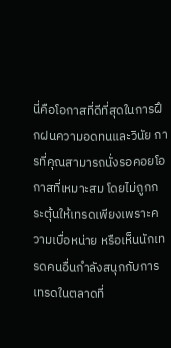นี่คือโอกาสที่ดีที่สุดในการฝึกฝนความอดทนและวินัย การที่คุณสามารถนั่งรอคอยโอกาสที่เหมาะสม โดยไม่ถูกกระตุ้นให้เทรดเพียงเพราะความเบื่อหน่าย หรือเห็นนักเทรดคนอื่นกำลังสนุกกับการเทรดในตลาดที่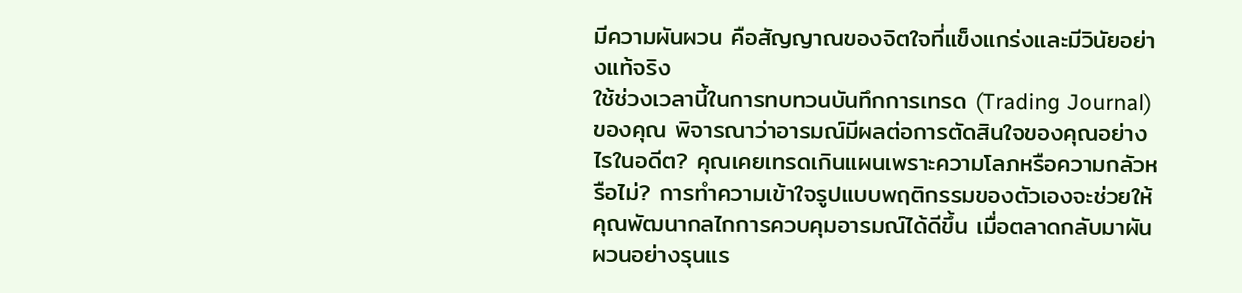มีความผันผวน คือสัญญาณของจิตใจที่แข็งแกร่งและมีวินัยอย่างแท้จริง
ใช้ช่วงเวลานี้ในการทบทวนบันทึกการเทรด (Trading Journal) ของคุณ พิจารณาว่าอารมณ์มีผลต่อการตัดสินใจของคุณอย่างไรในอดีต? คุณเคยเทรดเกินแผนเพราะความโลภหรือความกลัวหรือไม่? การทำความเข้าใจรูปแบบพฤติกรรมของตัวเองจะช่วยให้คุณพัฒนากลไกการควบคุมอารมณ์ได้ดีขึ้น เมื่อตลาดกลับมาผันผวนอย่างรุนแร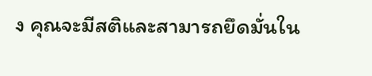ง คุณจะมีสติและสามารถยึดมั่นใน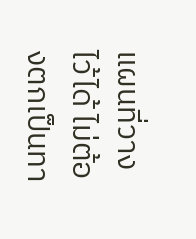แผนที่วางไว้ได้ ไม่ต้องตกเป็นทา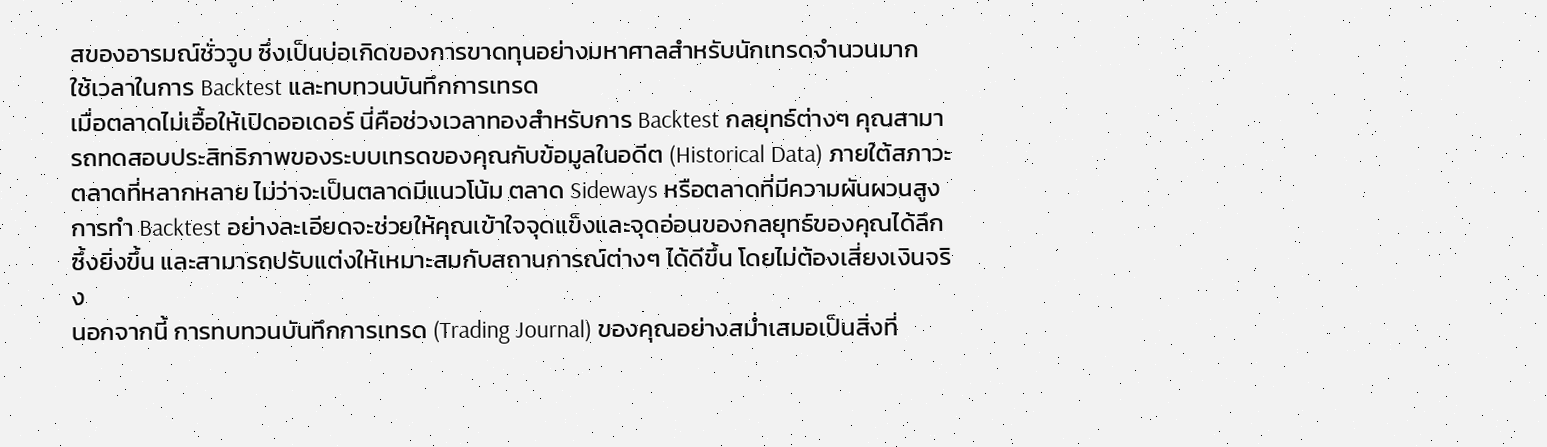สของอารมณ์ชั่ววูบ ซึ่งเป็นบ่อเกิดของการขาดทุนอย่างมหาศาลสำหรับนักเทรดจำนวนมาก
ใช้เวลาในการ Backtest และทบทวนบันทึกการเทรด
เมื่อตลาดไม่เอื้อให้เปิดออเดอร์ นี่คือช่วงเวลาทองสำหรับการ Backtest กลยุทธ์ต่างๆ คุณสามารถทดสอบประสิทธิภาพของระบบเทรดของคุณกับข้อมูลในอดีต (Historical Data) ภายใต้สภาวะตลาดที่หลากหลาย ไม่ว่าจะเป็นตลาดมีแนวโน้ม ตลาด Sideways หรือตลาดที่มีความผันผวนสูง การทำ Backtest อย่างละเอียดจะช่วยให้คุณเข้าใจจุดแข็งและจุดอ่อนของกลยุทธ์ของคุณได้ลึกซึ้งยิ่งขึ้น และสามารถปรับแต่งให้เหมาะสมกับสถานการณ์ต่างๆ ได้ดีขึ้น โดยไม่ต้องเสี่ยงเงินจริง
นอกจากนี้ การทบทวนบันทึกการเทรด (Trading Journal) ของคุณอย่างสม่ำเสมอเป็นสิ่งที่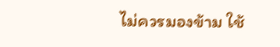ไม่ควรมองข้าม ใช้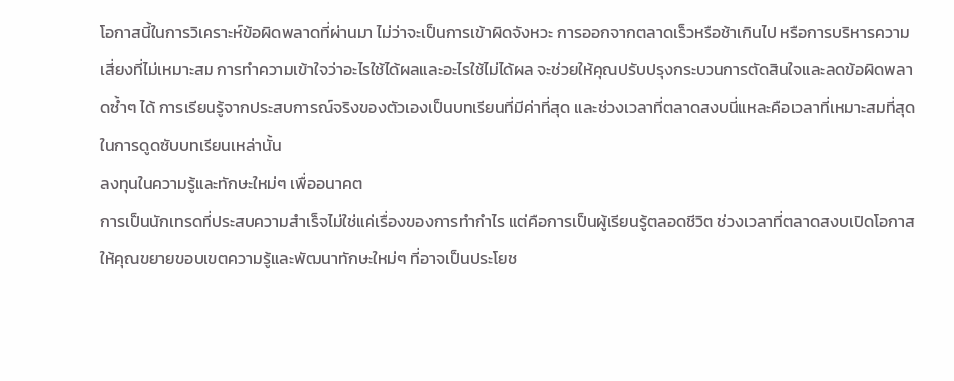โอกาสนี้ในการวิเคราะห์ข้อผิดพลาดที่ผ่านมา ไม่ว่าจะเป็นการเข้าผิดจังหวะ การออกจากตลาดเร็วหรือช้าเกินไป หรือการบริหารความเสี่ยงที่ไม่เหมาะสม การทำความเข้าใจว่าอะไรใช้ได้ผลและอะไรใช้ไม่ได้ผล จะช่วยให้คุณปรับปรุงกระบวนการตัดสินใจและลดข้อผิดพลาดซ้ำๆ ได้ การเรียนรู้จากประสบการณ์จริงของตัวเองเป็นบทเรียนที่มีค่าที่สุด และช่วงเวลาที่ตลาดสงบนี่แหละคือเวลาที่เหมาะสมที่สุดในการดูดซับบทเรียนเหล่านั้น
ลงทุนในความรู้และทักษะใหม่ๆ เพื่ออนาคต
การเป็นนักเทรดที่ประสบความสำเร็จไม่ใช่แค่เรื่องของการทำกำไร แต่คือการเป็นผู้เรียนรู้ตลอดชีวิต ช่วงเวลาที่ตลาดสงบเปิดโอกาสให้คุณขยายขอบเขตความรู้และพัฒนาทักษะใหม่ๆ ที่อาจเป็นประโยช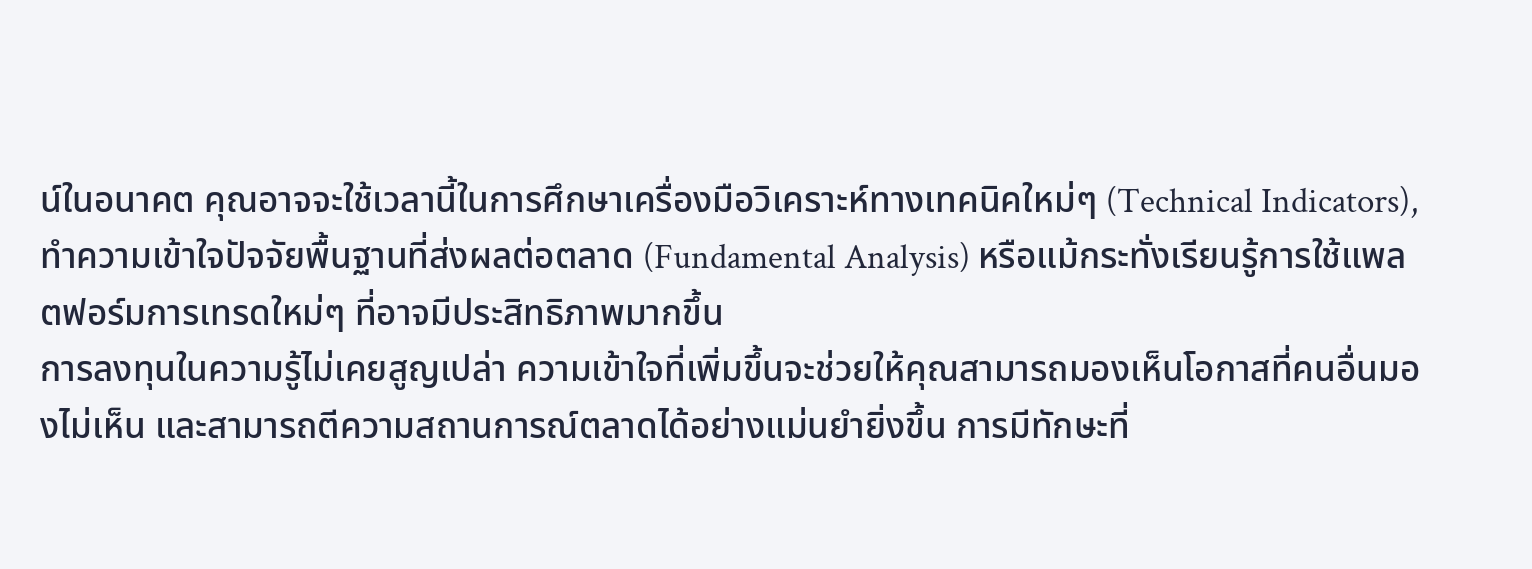น์ในอนาคต คุณอาจจะใช้เวลานี้ในการศึกษาเครื่องมือวิเคราะห์ทางเทคนิคใหม่ๆ (Technical Indicators), ทำความเข้าใจปัจจัยพื้นฐานที่ส่งผลต่อตลาด (Fundamental Analysis) หรือแม้กระทั่งเรียนรู้การใช้แพลตฟอร์มการเทรดใหม่ๆ ที่อาจมีประสิทธิภาพมากขึ้น
การลงทุนในความรู้ไม่เคยสูญเปล่า ความเข้าใจที่เพิ่มขึ้นจะช่วยให้คุณสามารถมองเห็นโอกาสที่คนอื่นมองไม่เห็น และสามารถตีความสถานการณ์ตลาดได้อย่างแม่นยำยิ่งขึ้น การมีทักษะที่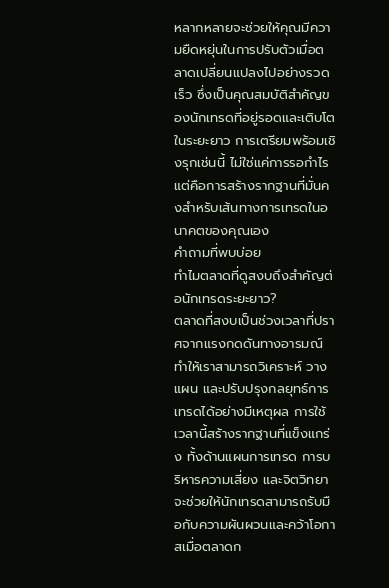หลากหลายจะช่วยให้คุณมีความยืดหยุ่นในการปรับตัวเมื่อตลาดเปลี่ยนแปลงไปอย่างรวดเร็ว ซึ่งเป็นคุณสมบัติสำคัญของนักเทรดที่อยู่รอดและเติบโตในระยะยาว การเตรียมพร้อมเชิงรุกเช่นนี้ ไม่ใช่แค่การรอกำไร แต่คือการสร้างรากฐานที่มั่นคงสำหรับเส้นทางการเทรดในอนาคตของคุณเอง
คำถามที่พบบ่อย
ทำไมตลาดที่ดูสงบถึงสำคัญต่อนักเทรดระยะยาว?
ตลาดที่สงบเป็นช่วงเวลาที่ปราศจากแรงกดดันทางอารมณ์ ทำให้เราสามารถวิเคราะห์ วางแผน และปรับปรุงกลยุทธ์การเทรดได้อย่างมีเหตุผล การใช้เวลานี้สร้างรากฐานที่แข็งแกร่ง ทั้งด้านแผนการเทรด การบริหารความเสี่ยง และจิตวิทยา จะช่วยให้นักเทรดสามารถรับมือกับความผันผวนและคว้าโอกาสเมื่อตลาดก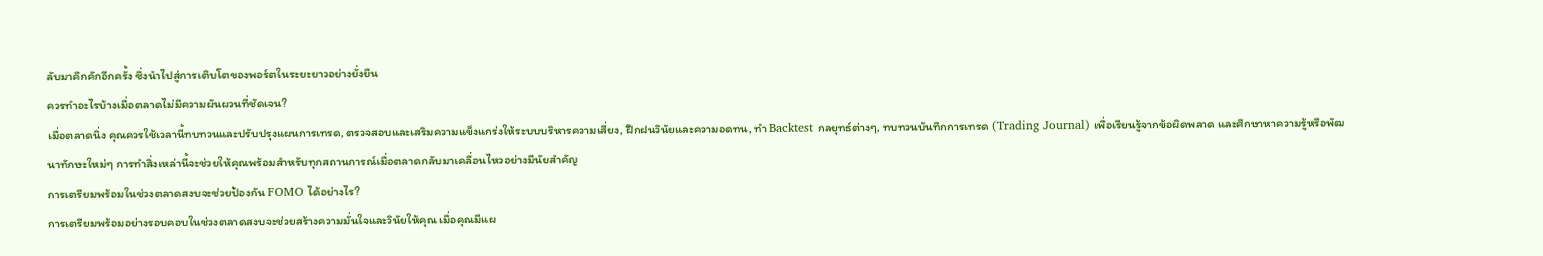ลับมาคึกคักอีกครั้ง ซึ่งนำไปสู่การเติบโตของพอร์ตในระยะยาวอย่างยั่งยืน
ควรทำอะไรบ้างเมื่อตลาดไม่มีความผันผวนที่ชัดเจน?
เมื่อตลาดนิ่ง คุณควรใช้เวลานี้ทบทวนและปรับปรุงแผนการเทรด, ตรวจสอบและเสริมความแข็งแกร่งให้ระบบบริหารความเสี่ยง, ฝึกฝนวินัยและความอดทน, ทำ Backtest กลยุทธ์ต่างๆ, ทบทวนบันทึกการเทรด (Trading Journal) เพื่อเรียนรู้จากข้อผิดพลาด และศึกษาหาความรู้หรือพัฒนาทักษะใหม่ๆ การทำสิ่งเหล่านี้จะช่วยให้คุณพร้อมสำหรับทุกสถานการณ์เมื่อตลาดกลับมาเคลื่อนไหวอย่างมีนัยสำคัญ
การเตรียมพร้อมในช่วงตลาดสงบจะช่วยป้องกัน FOMO ได้อย่างไร?
การเตรียมพร้อมอย่างรอบคอบในช่วงตลาดสงบจะช่วยสร้างความมั่นใจและวินัยให้คุณ เมื่อคุณมีแผ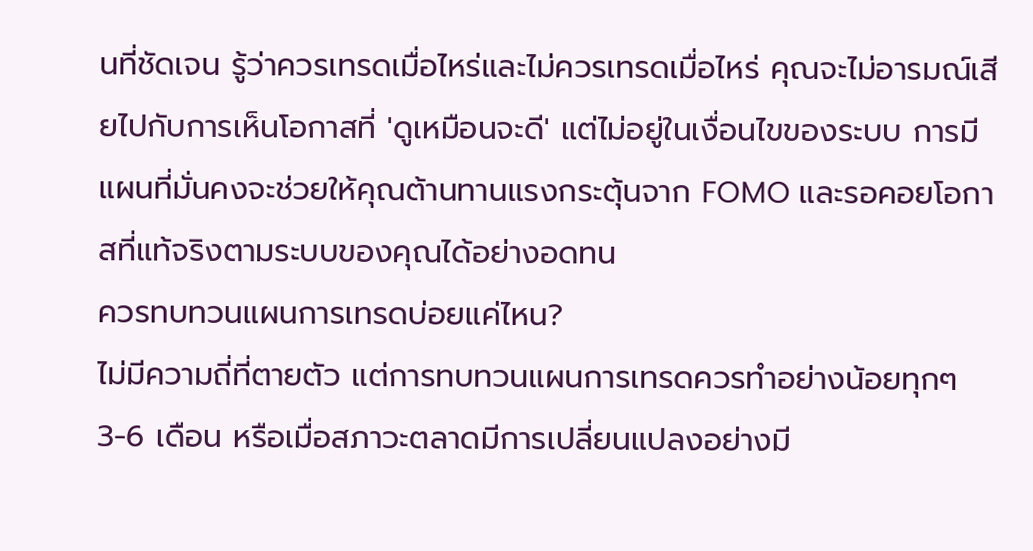นที่ชัดเจน รู้ว่าควรเทรดเมื่อไหร่และไม่ควรเทรดเมื่อไหร่ คุณจะไม่อารมณ์เสียไปกับการเห็นโอกาสที่ 'ดูเหมือนจะดี' แต่ไม่อยู่ในเงื่อนไขของระบบ การมีแผนที่มั่นคงจะช่วยให้คุณต้านทานแรงกระตุ้นจาก FOMO และรอคอยโอกาสที่แท้จริงตามระบบของคุณได้อย่างอดทน
ควรทบทวนแผนการเทรดบ่อยแค่ไหน?
ไม่มีความถี่ที่ตายตัว แต่การทบทวนแผนการเทรดควรทำอย่างน้อยทุกๆ 3-6 เดือน หรือเมื่อสภาวะตลาดมีการเปลี่ยนแปลงอย่างมี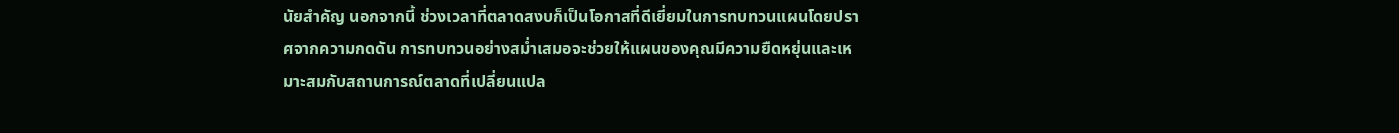นัยสำคัญ นอกจากนี้ ช่วงเวลาที่ตลาดสงบก็เป็นโอกาสที่ดีเยี่ยมในการทบทวนแผนโดยปราศจากความกดดัน การทบทวนอย่างสม่ำเสมอจะช่วยให้แผนของคุณมีความยืดหยุ่นและเหมาะสมกับสถานการณ์ตลาดที่เปลี่ยนแปล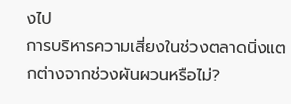งไป
การบริหารความเสี่ยงในช่วงตลาดนิ่งแตกต่างจากช่วงผันผวนหรือไม่?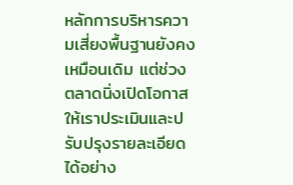หลักการบริหารความเสี่ยงพื้นฐานยังคงเหมือนเดิม แต่ช่วงตลาดนิ่งเปิดโอกาสให้เราประเมินและปรับปรุงรายละเอียดได้อย่าง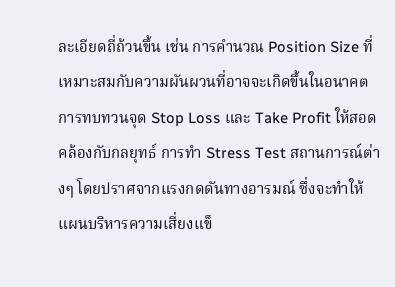ละเอียดถี่ถ้วนขึ้น เช่น การคำนวณ Position Size ที่เหมาะสมกับความผันผวนที่อาจจะเกิดขึ้นในอนาคต การทบทวนจุด Stop Loss และ Take Profit ให้สอดคล้องกับกลยุทธ์ การทำ Stress Test สถานการณ์ต่างๆ โดยปราศจากแรงกดดันทางอารมณ์ ซึ่งจะทำให้แผนบริหารความเสี่ยงแข็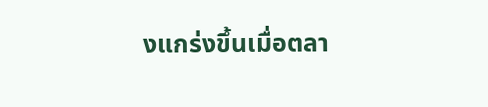งแกร่งขึ้นเมื่อตลา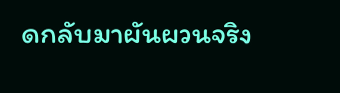ดกลับมาผันผวนจริง